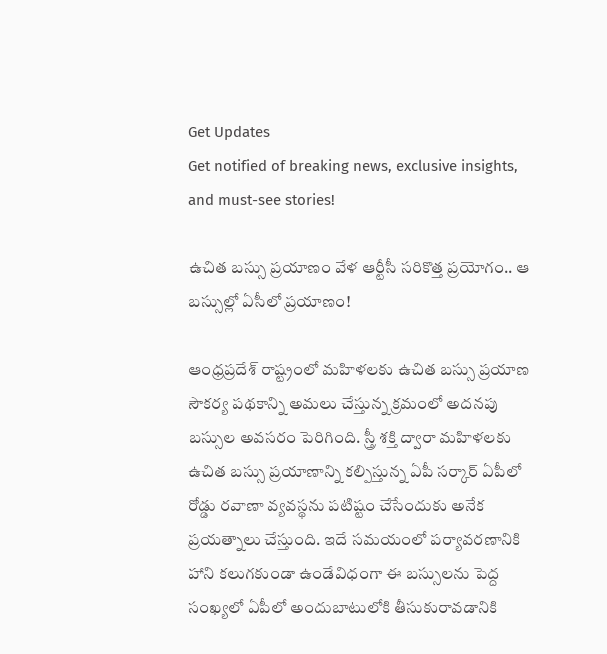Get Updates
Get notified of breaking news, exclusive insights, and must-see stories!

ఉచిత బస్సు ప్రయాణం వేళ ఆర్టీసీ సరికొత్త ప్రయోగం.. ఆ బస్సుల్లో ఏసీలో ప్రయాణం!

ఆంధ్రప్రదేశ్ రాష్ట్రంలో మహిళలకు ఉచిత బస్సు ప్రయాణ సౌకర్య పథకాన్ని అమలు చేస్తున్న క్రమంలో అదనపు బస్సుల అవసరం పెరిగింది. స్త్రీ శక్తి ద్వారా మహిళలకు ఉచిత బస్సు ప్రయాణాన్ని కల్పిస్తున్న ఏపీ సర్కార్ ఏపీలో రోడ్డు రవాణా వ్యవస్థను పటిష్టం చేసేందుకు అనేక ప్రయత్నాలు చేస్తుంది. ఇదే సమయంలో పర్యావరణానికి హాని కలుగకుండా ఉండేవిధంగా ఈ బస్సులను పెద్ద సంఖ్యలో ఏపీలో అందుబాటులోకి తీసుకురావడానికి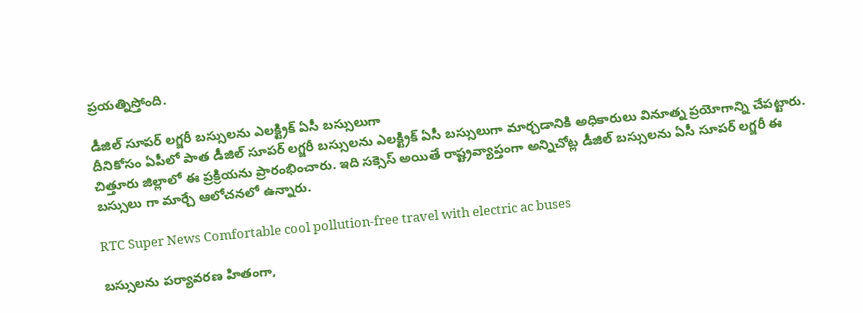ప్రయత్నిస్తోంది.

డీజిల్ సూపర్ లగ్జరీ బస్సులను ఎలక్ట్రిక్ ఏసీ బస్సులుగా
దీనికోసం ఏపీలో పాత డీజిల్ సూపర్ లగ్జరీ బస్సులను ఎలక్ట్రిక్ ఏసీ బస్సులుగా మార్చడానికి అధికారులు వినూత్న ప్రయోగాన్ని చేపట్టారు. చిత్తూరు జిల్లాలో ఈ ప్రక్రియను ప్రారంభించారు. ఇది సక్సెస్ అయితే రాష్ట్రవ్యాప్తంగా అన్నిచోట్ల డీజిల్ బస్సులను ఏసీ సూపర్ లగ్జరీ ఈ బస్సులు గా మార్చే ఆలోచనలో ఉన్నారు.

RTC Super News Comfortable cool pollution-free travel with electric ac buses

బస్సులను పర్యావరణ హితంగా,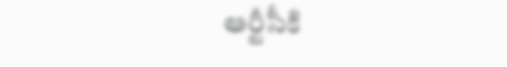ఆర్టీసీకి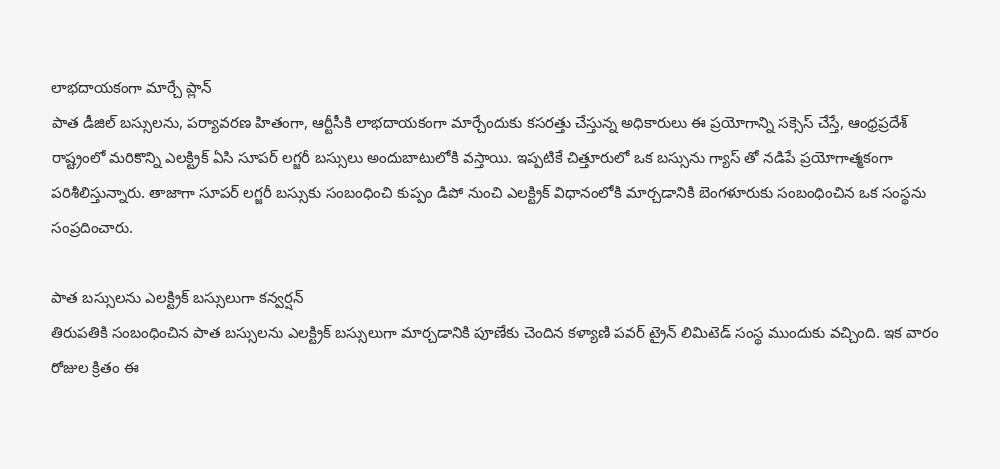లాభదాయకంగా మార్చే ప్లాన్
పాత డీజిల్ బస్సులను, పర్యావరణ హితంగా, ఆర్టీసీకి లాభదాయకంగా మార్చేందుకు కసరత్తు చేస్తున్న అధికారులు ఈ ప్రయోగాన్ని సక్సెస్ చేస్తే, ఆంధ్రప్రదేశ్ రాష్ట్రంలో మరికొన్ని ఎలక్ట్రిక్ ఏసి సూపర్ లగ్జరీ బస్సులు అందుబాటులోకి వస్తాయి. ఇప్పటికే చిత్తూరులో ఒక బస్సును గ్యాస్ తో నడిపే ప్రయోగాత్మకంగా పరిశీలిస్తున్నారు. తాజాగా సూపర్ లగ్జరీ బస్సుకు సంబంధించి కుప్పం డిపో నుంచి ఎలక్ట్రిక్ విధానంలోకి మార్చడానికి బెంగళూరుకు సంబంధించిన ఒక సంస్థను సంప్రదించారు.

పాత బస్సులను ఎలక్ట్రిక్ బస్సులుగా కన్వర్షన్
తిరుపతికి సంబంధించిన పాత బస్సులను ఎలక్ట్రిక్ బస్సులుగా మార్చడానికి పూణేకు చెందిన కళ్యాణి పవర్ ట్రైన్ లిమిటెడ్ సంస్థ ముందుకు వచ్చింది. ఇక వారం రోజుల క్రితం ఈ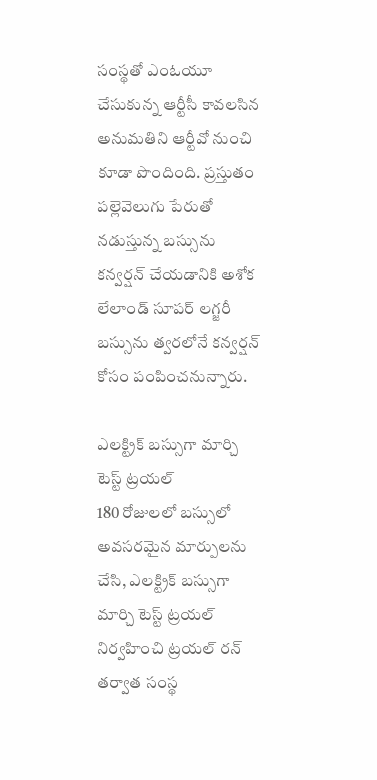సంస్థతో ఎంఓయూ చేసుకున్న ఆర్టీసీ కావలసిన అనుమతిని ఆర్టీవో నుంచి కూడా పొందింది. ప్రస్తుతం పల్లెవెలుగు పేరుతో నడుస్తున్న బస్సును కన్వర్షన్ చేయడానికి అశోక లేలాండ్ సూపర్ లగ్జరీ బస్సును త్వరలోనే కన్వర్షన్ కోసం పంపించనున్నారు.

ఎలక్ట్రిక్ బస్సుగా మార్చి టెస్ట్ ట్రయల్
180 రోజులలో బస్సులో అవసరమైన మార్పులను చేసి, ఎలక్ట్రిక్ బస్సుగా మార్చి టెస్ట్ ట్రయల్ నిర్వహించి ట్రయల్ రన్ తర్వాత సంస్థ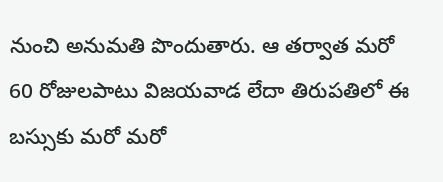నుంచి అనుమతి పొందుతారు. ఆ తర్వాత మరో 60 రోజులపాటు విజయవాడ లేదా తిరుపతిలో ఈ బస్సుకు మరో మరో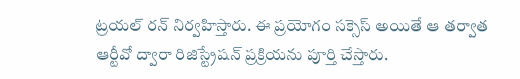ట్రయల్ రన్ నిర్వహిస్తారు. ఈ ప్రయోగం సక్సెస్ అయితే ఆ తర్వాత ఆర్టీవో ద్వారా రిజిస్ట్రేషన్ ప్రక్రియను పూర్తి చేస్తారు.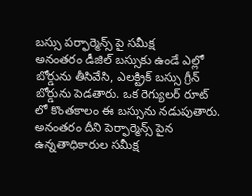బస్సు పర్ఫార్మెన్స్ పై సమీక్ష
అనంతరం డీజిల్ బస్సుకు ఉండే ఎల్లో బోర్డును తీసివేసి, ఎలక్ట్రిక్ బస్సు గ్రీన్ బోర్డును పెడతారు. ఒక రెగ్యులర్ రూట్ లో కొంతకాలం ఈ బస్సును నడుపుతారు. అనంతరం దీని పెర్ఫార్మెన్స్ పైన ఉన్నతాధికారుల సమీక్ష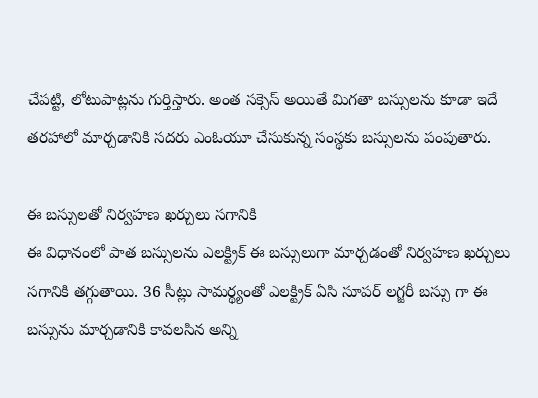చేపట్టి, లోటుపాట్లను గుర్తిస్తారు. అంత సక్సెస్ అయితే మిగతా బస్సులను కూడా ఇదే తరహాలో మార్చడానికి సదరు ఎంఓయూ చేసుకున్న సంస్థకు బస్సులను పంపుతారు.

ఈ బస్సులతో నిర్వహణ ఖర్చులు సగానికి
ఈ విధానంలో పాత బస్సులను ఎలక్ట్రిక్ ఈ బస్సులుగా మార్చడంతో నిర్వహణ ఖర్చులు సగానికి తగ్గుతాయి. 36 సీట్లు సామర్థ్యంతో ఎలక్ట్రిక్ ఏసి సూపర్ లగ్జరీ బస్సు గా ఈ బస్సును మార్చడానికి కావలసిన అన్ని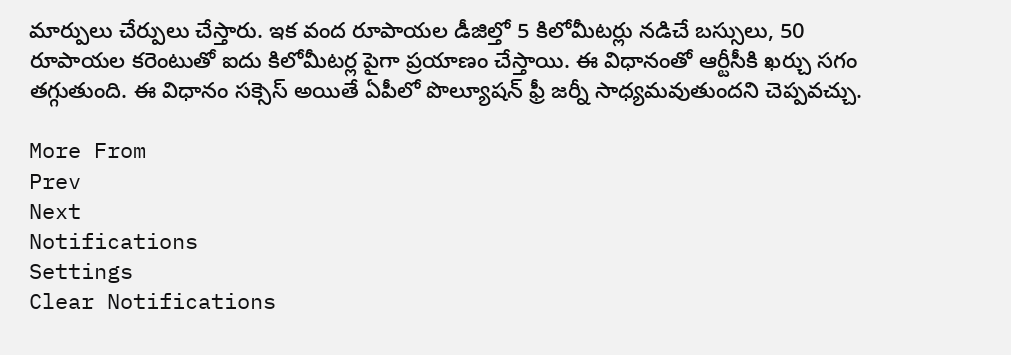మార్పులు చేర్పులు చేస్తారు. ఇక వంద రూపాయల డీజిల్తో 5 కిలోమీటర్లు నడిచే బస్సులు, 50 రూపాయల కరెంటుతో ఐదు కిలోమీటర్ల పైగా ప్రయాణం చేస్తాయి. ఈ విధానంతో ఆర్టీసీకి ఖర్చు సగం తగ్గుతుంది. ఈ విధానం సక్సెస్ అయితే ఏపీలో పొల్యూషన్ ఫ్రీ జర్నీ సాధ్యమవుతుందని చెప్పవచ్చు.

More From
Prev
Next
Notifications
Settings
Clear Notifications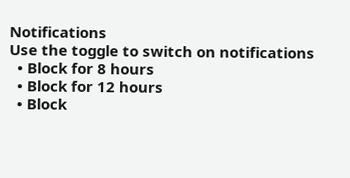Notifications
Use the toggle to switch on notifications
  • Block for 8 hours
  • Block for 12 hours
  • Block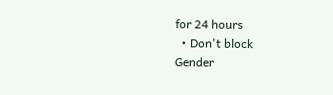for 24 hours
  • Don't block
Gender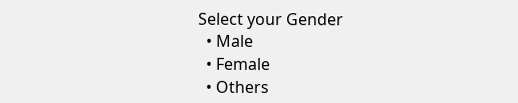Select your Gender
  • Male
  • Female
  • Others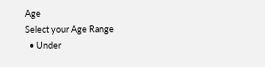Age
Select your Age Range
  • Under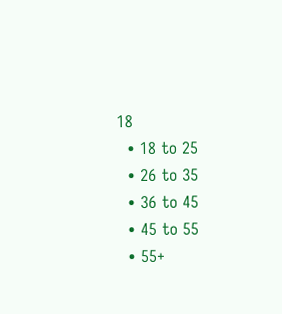18
  • 18 to 25
  • 26 to 35
  • 36 to 45
  • 45 to 55
  • 55+